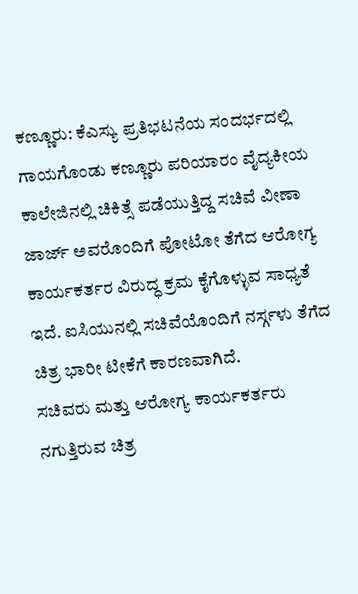ಕಣ್ಣೂರು: ಕೆಎಸ್ಯು ಪ್ರತಿಭಟನೆಯ ಸಂದರ್ಭದಲ್ಲಿ ಗಾಯಗೊಂಡು ಕಣ್ಣೂರು ಪರಿಯಾರಂ ವೈದ್ಯಕೀಯ ಕಾಲೇಜಿನಲ್ಲಿ ಚಿಕಿತ್ಸೆ ಪಡೆಯುತ್ತಿದ್ದ ಸಚಿವೆ ವೀಣಾ ಜಾರ್ಜ್ ಅವರೊಂದಿಗೆ ಪೋಟೋ ತೆಗೆದ ಆರೋಗ್ಯ ಕಾರ್ಯಕರ್ತರ ವಿರುದ್ಧ ಕ್ರಮ ಕೈಗೊಳ್ಳುವ ಸಾಧ್ಯತೆ ಇದೆ. ಐಸಿಯುನಲ್ಲಿ ಸಚಿವೆಯೊಂದಿಗೆ ನರ್ಸ್ಗಳು ತೆಗೆದ ಚಿತ್ರ ಭಾರೀ ಟೀಕೆಗೆ ಕಾರಣವಾಗಿದೆ.
ಸಚಿವರು ಮತ್ತು ಆರೋಗ್ಯ ಕಾರ್ಯಕರ್ತರು ನಗುತ್ತಿರುವ ಚಿತ್ರ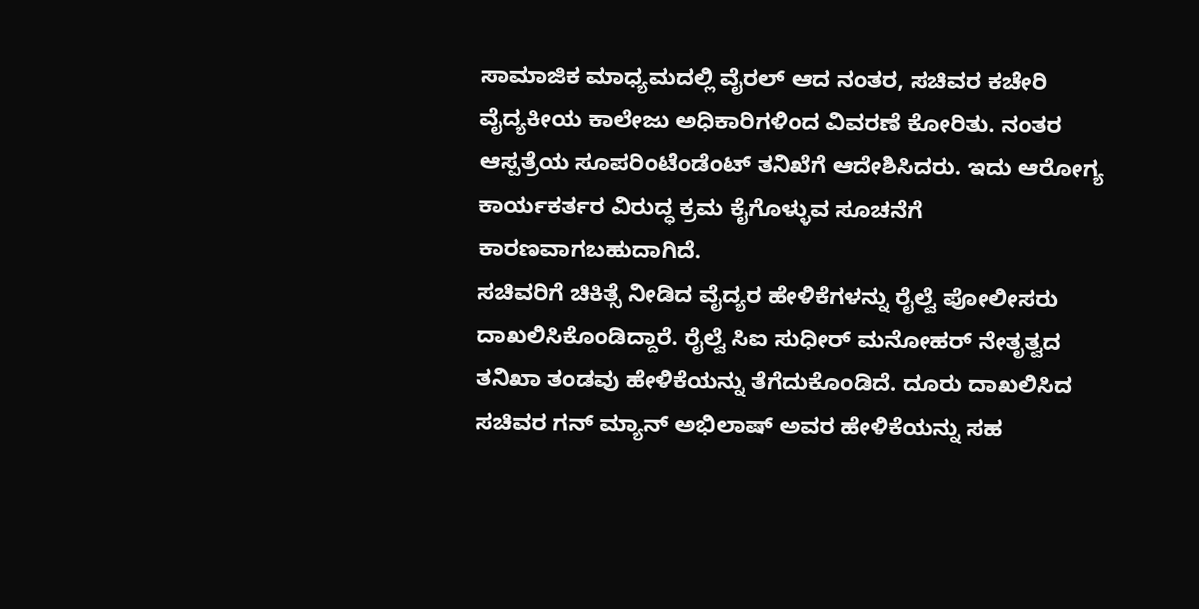ಸಾಮಾಜಿಕ ಮಾಧ್ಯಮದಲ್ಲಿ ವೈರಲ್ ಆದ ನಂತರ, ಸಚಿವರ ಕಚೇರಿ ವೈದ್ಯಕೀಯ ಕಾಲೇಜು ಅಧಿಕಾರಿಗಳಿಂದ ವಿವರಣೆ ಕೋರಿತು. ನಂತರ ಆಸ್ಪತ್ರೆಯ ಸೂಪರಿಂಟೆಂಡೆಂಟ್ ತನಿಖೆಗೆ ಆದೇಶಿಸಿದರು. ಇದು ಆರೋಗ್ಯ ಕಾರ್ಯಕರ್ತರ ವಿರುದ್ಧ ಕ್ರಮ ಕೈಗೊಳ್ಳುವ ಸೂಚನೆಗೆ ಕಾರಣವಾಗಬಹುದಾಗಿದೆ.
ಸಚಿವರಿಗೆ ಚಿಕಿತ್ಸೆ ನೀಡಿದ ವೈದ್ಯರ ಹೇಳಿಕೆಗಳನ್ನು ರೈಲ್ವೆ ಪೋಲೀಸರು ದಾಖಲಿಸಿಕೊಂಡಿದ್ದಾರೆ. ರೈಲ್ವೆ ಸಿಐ ಸುಧೀರ್ ಮನೋಹರ್ ನೇತೃತ್ವದ ತನಿಖಾ ತಂಡವು ಹೇಳಿಕೆಯನ್ನು ತೆಗೆದುಕೊಂಡಿದೆ. ದೂರು ದಾಖಲಿಸಿದ ಸಚಿವರ ಗನ್ ಮ್ಯಾನ್ ಅಭಿಲಾಷ್ ಅವರ ಹೇಳಿಕೆಯನ್ನು ಸಹ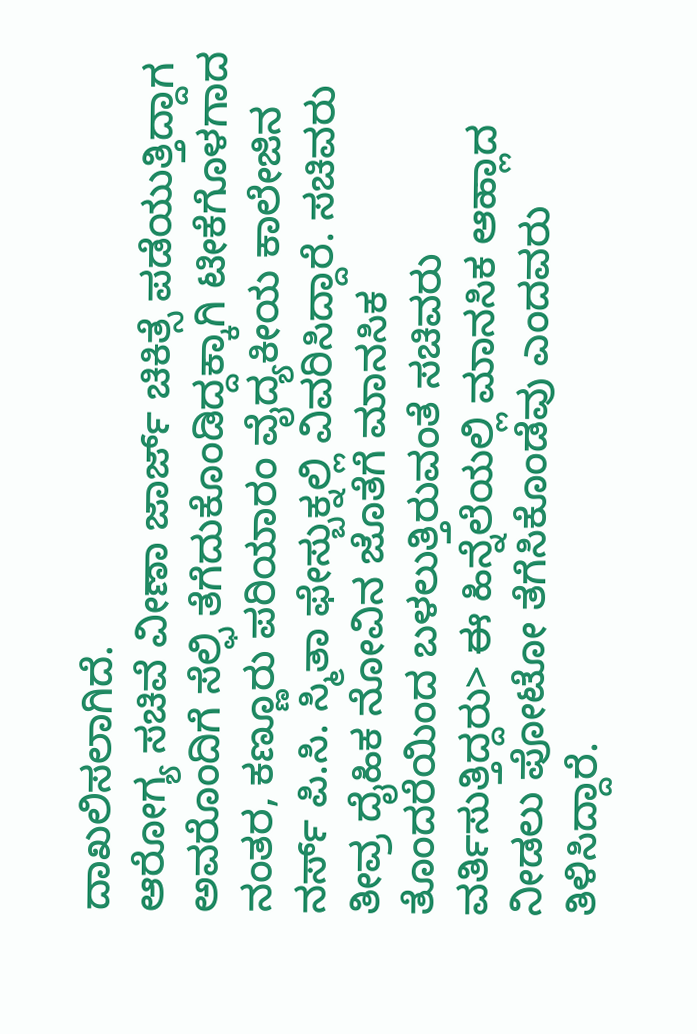ದಾಖಲಿಸಲಾಗಿದೆ.
ಆರೋಗ್ಯ ಸಚಿವೆ ವೀಣಾ ಜಾರ್ಜ್ ಚಿಕಿತ್ಸೆ ಪಡೆಯುತ್ತಿದ್ದಾಗ ಅವರೊಂದಿಗೆ ಸೆಲ್ಫಿ ತೆಗೆದುಕೊಂಡಿದ್ದಕ್ಕಾಗಿ ಟೀಕೆಗೊಳಗಾದ ನಂತರ, ಕಣ್ಣೂರು ಪರಿಯಾರಂ ವೈದ್ಯಕೀಯ ಕಾಲೇಜಿನ ನರ್ಸ್ ಪಿ.ಸಿ. ಸ್ಮಿತಾ ಫೇಸ್ಬುಕ್ನಲ್ಲಿ ವಿವರಿಸಿದ್ದಾರೆ. ಸಚಿವರು ತೀವ್ರ ದೈಹಿಕ ನೋವಿನ ಜೊತೆಗೆ ಮಾನಸಿಕ ತೊಂದರೆಯಿಂದ ಬಳಲುತ್ತಿರುವಂತೆ ಸಚಿವರು ವರ್ತಿಸುತ್ತಿದ್ದರು> ಈ ಹಿನ್ನೆಲೆಯಲ್ಲಿ ಮಾನಸಿಕ ಆಹ್ಲಾದ ನೀಡಲು ಪೋಟೋ ತೆಗೆಸಿಕೊಂಡೆವು ಎಂದವರು ತಿಳಿಸಿದ್ದಾರೆ.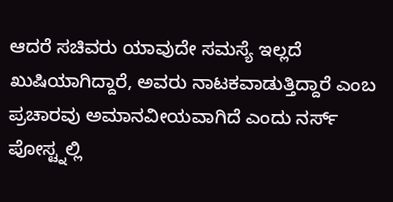ಆದರೆ ಸಚಿವರು ಯಾವುದೇ ಸಮಸ್ಯೆ ಇಲ್ಲದೆ ಖುಷಿಯಾಗಿದ್ದಾರೆ, ಅವರು ನಾಟಕವಾಡುತ್ತಿದ್ದಾರೆ ಎಂಬ ಪ್ರಚಾರವು ಅಮಾನವೀಯವಾಗಿದೆ ಎಂದು ನರ್ಸ್ ಪೋಸ್ಟ್ನಲ್ಲಿ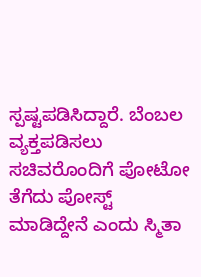ಸ್ಪಷ್ಟಪಡಿಸಿದ್ದಾರೆ. ಬೆಂಬಲ ವ್ಯಕ್ತಪಡಿಸಲು ಸಚಿವರೊಂದಿಗೆ ಪೋಟೋ ತೆಗೆದು ಪೋಸ್ಟ್ ಮಾಡಿದ್ದೇನೆ ಎಂದು ಸ್ಮಿತಾ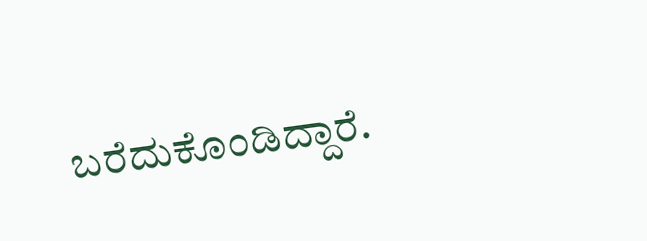ಬರೆದುಕೊಂಡಿದ್ದಾರೆ.